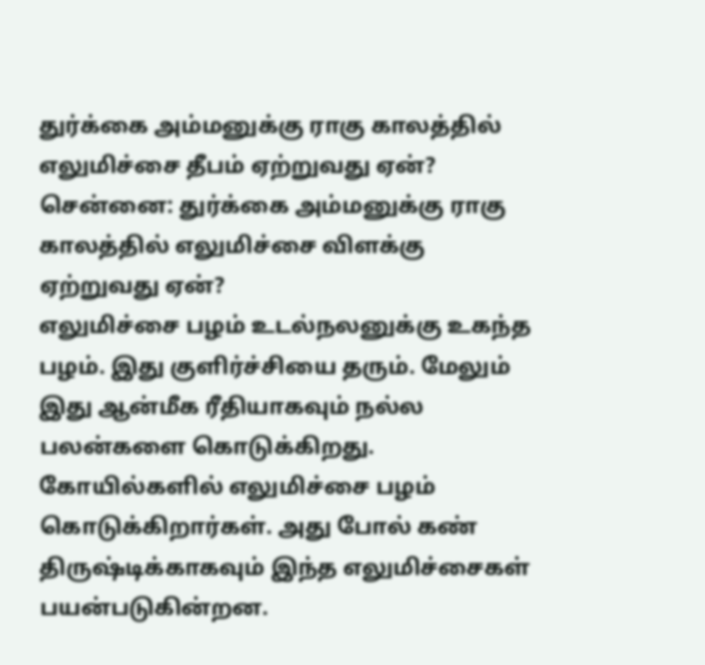துர்க்கை அம்மனுக்கு ராகு காலத்தில் எலுமிச்சை தீபம் ஏற்றுவது ஏன்?
சென்னை: துர்க்கை அம்மனுக்கு ராகு காலத்தில் எலுமிச்சை விளக்கு ஏற்றுவது ஏன்?
எலுமிச்சை பழம் உடல்நலனுக்கு உகந்த பழம். இது குளிர்ச்சியை தரும். மேலும் இது ஆன்மீக ரீதியாகவும் நல்ல பலன்களை கொடுக்கிறது. கோயில்களில் எலுமிச்சை பழம் கொடுக்கிறார்கள். அது போல் கண் திருஷ்டிக்காகவும் இந்த எலுமிச்சைகள் பயன்படுகின்றன.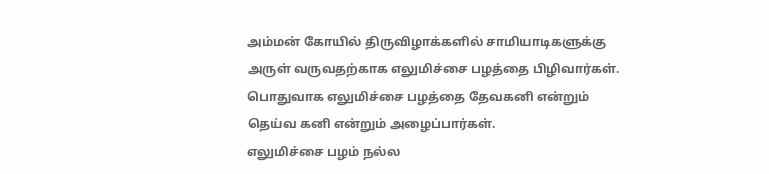அம்மன் கோயில் திருவிழாக்களில் சாமியாடிகளுக்கு அருள் வருவதற்காக எலுமிச்சை பழத்தை பிழிவார்கள். பொதுவாக எலுமிச்சை பழத்தை தேவகனி என்றும் தெய்வ கனி என்றும் அழைப்பார்கள்.
எலுமிச்சை பழம் நல்ல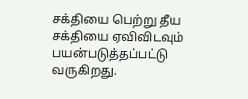சக்தியை பெற்று தீய சக்தியை ஏவிவிடவும் பயன்படுத்தப்பட்டு வருகிறது.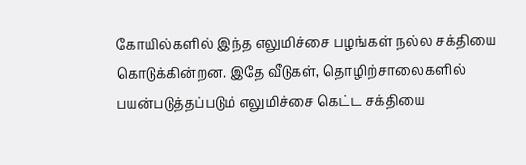கோயில்களில் இந்த எலுமிச்சை பழங்கள் நல்ல சக்தியை கொடுக்கின்றன. இதே வீடுகள், தொழிற்சாலைகளில் பயன்படுத்தப்படும் எலுமிச்சை கெட்ட சக்தியை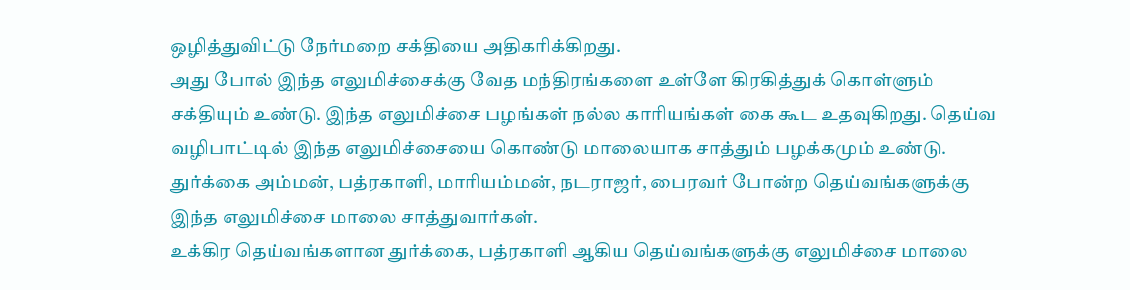ஒழித்துவிட்டு நேர்மறை சக்தியை அதிகரிக்கிறது.
அது போல் இந்த எலுமிச்சைக்கு வேத மந்திரங்களை உள்ளே கிரகித்துக் கொள்ளும் சக்தியும் உண்டு. இந்த எலுமிச்சை பழங்கள் நல்ல காரியங்கள் கை கூட உதவுகிறது. தெய்வ வழிபாட்டில் இந்த எலுமிச்சையை கொண்டு மாலையாக சாத்தும் பழக்கமும் உண்டு. துர்க்கை அம்மன், பத்ரகாளி, மாரியம்மன், நடராஜர், பைரவர் போன்ற தெய்வங்களுக்கு இந்த எலுமிச்சை மாலை சாத்துவார்கள்.
உக்கிர தெய்வங்களான துர்க்கை, பத்ரகாளி ஆகிய தெய்வங்களுக்கு எலுமிச்சை மாலை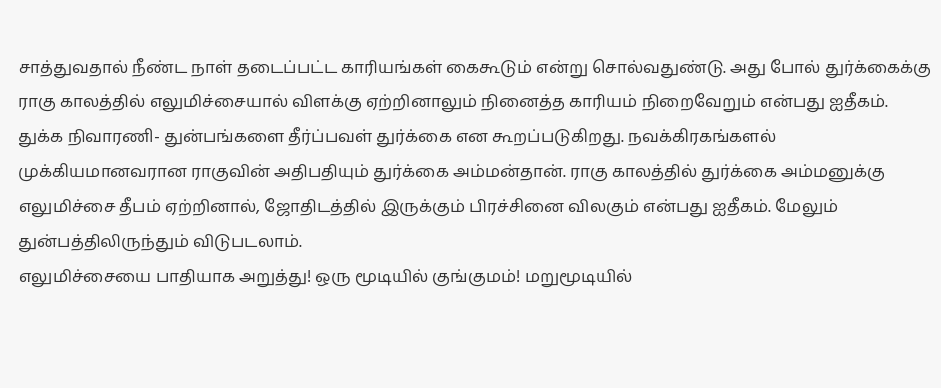சாத்துவதால் நீண்ட நாள் தடைப்பட்ட காரியங்கள் கைகூடும் என்று சொல்வதுண்டு. அது போல் துர்க்கைக்கு ராகு காலத்தில் எலுமிச்சையால் விளக்கு ஏற்றினாலும் நினைத்த காரியம் நிறைவேறும் என்பது ஐதீகம்.
துக்க நிவாரணி- துன்பங்களை தீர்ப்பவள் துர்க்கை என கூறப்படுகிறது. நவக்கிரகங்களல் முக்கியமானவரான ராகுவின் அதிபதியும் துர்க்கை அம்மன்தான். ராகு காலத்தில் துர்க்கை அம்மனுக்கு எலுமிச்சை தீபம் ஏற்றினால், ஜோதிடத்தில் இருக்கும் பிரச்சினை விலகும் என்பது ஐதீகம். மேலும் துன்பத்திலிருந்தும் விடுபடலாம்.
எலுமிச்சையை பாதியாக அறுத்து! ஒரு மூடியில் குங்குமம்! மறுமூடியில்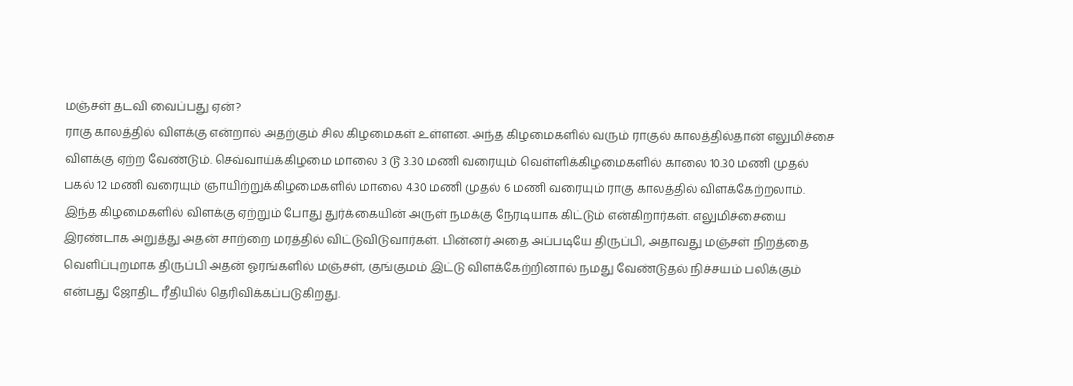மஞ்சள் தடவி வைப்பது ஏன்?
ராகு காலத்தில் விளக்கு என்றால் அதற்கும் சில கிழமைகள் உள்ளன. அந்த கிழமைகளில் வரும் ராகுல் காலத்தில்தான் எலுமிச்சை விளக்கு ஏற்ற வேண்டும். செவ்வாய்க்கிழமை மாலை 3 டூ 3.30 மணி வரையும் வெள்ளிக்கிழமைகளில் காலை 10.30 மணி முதல் பகல் 12 மணி வரையும் ஞாயிற்றுக்கிழமைகளில் மாலை 4.30 மணி முதல் 6 மணி வரையும் ராகு காலத்தில் விளக்கேற்றலாம்.
இந்த கிழமைகளில் விளக்கு ஏற்றும் போது துர்க்கையின் அருள் நமக்கு நேரடியாக கிட்டும் என்கிறார்கள். எலுமிச்சையை இரண்டாக அறுத்து அதன் சாற்றை மரத்தில் விட்டுவிடுவார்கள். பின்னர் அதை அப்படியே திருப்பி, அதாவது மஞ்சள் நிறத்தை வெளிப்புறமாக திருப்பி அதன் ஓரங்களில் மஞ்சள், குங்குமம் இட்டு விளக்கேற்றினால் நமது வேண்டுதல் நிச்சயம் பலிக்கும் என்பது ஜோதிட ரீதியில் தெரிவிக்கப்படுகிறது.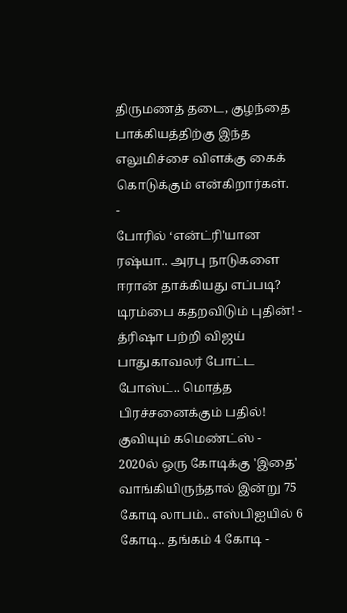திருமணத் தடை, குழந்தை பாக்கியத்திற்கு இந்த எலுமிச்சை விளக்கு கைக் கொடுக்கும் என்கிறார்கள்.
-
போரில் ‘என்ட்ரி'யான ரஷ்யா.. அரபு நாடுகளை ஈரான் தாக்கியது எப்படி? டிரம்பை கதறவிடும் புதின்! -
த்ரிஷா பற்றி விஜய் பாதுகாவலர் போட்ட போஸ்ட்.. மொத்த பிரச்சனைக்கும் பதில்! குவியும் கமெண்ட்ஸ் -
2020ல் ஒரு கோடிக்கு 'இதை' வாங்கியிருந்தால் இன்று 75 கோடி லாபம்.. எஸ்பிஐயில் 6 கோடி.. தங்கம் 4 கோடி -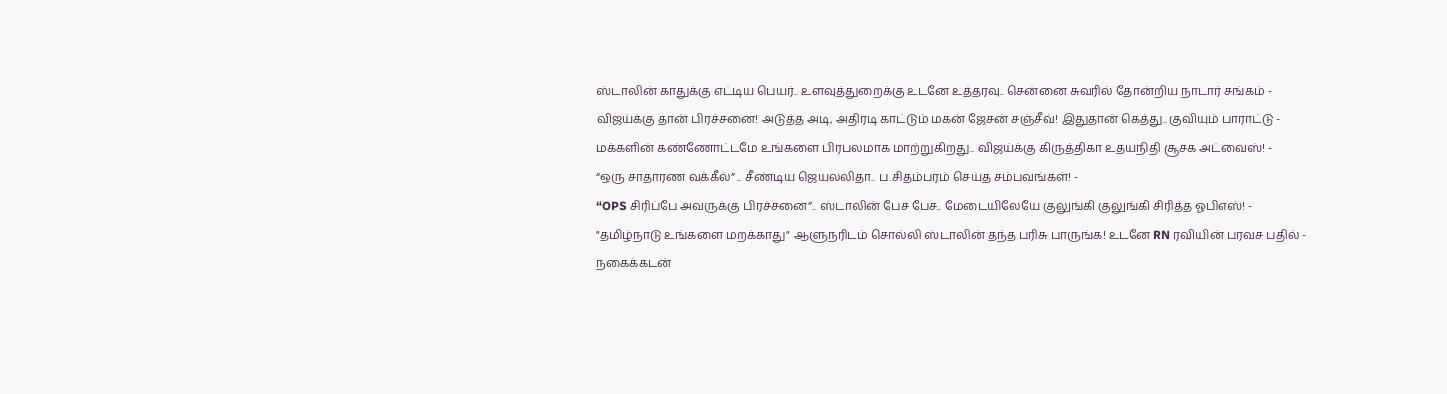ஸ்டாலின் காதுக்கு எட்டிய பெயர்.. உளவுத்துறைக்கு உடனே உத்தரவு.. சென்னை சுவரில் தோன்றிய நாடார் சங்கம் -
விஜய்க்கு தான் பிரச்சனை! அடுத்த அடி, அதிரடி காட்டும் மகன் ஜேசன் சஞ்சீவ்! இதுதான் கெத்து.. குவியும் பாராட்டு -
மக்களின் கண்ணோட்டமே உங்களை பிரபலமாக மாற்றுகிறது.. விஜய்க்கு கிருத்திகா உதயநிதி சூசக அட்வைஸ்! -
“ஒரு சாதாரண வக்கீல்” .. சீண்டிய ஜெயலலிதா.. ப.சிதம்பரம் செய்த சம்பவங்கள்! -
“OPS சிரிப்பே அவருக்கு பிரச்சனை”.. ஸ்டாலின் பேச பேச.. மேடையிலேயே குலுங்கி குலுங்கி சிரித்த ஓபிஎஸ்! -
"தமிழ்நாடு உங்களை மறக்காது" ஆளுநரிடம் சொல்லி ஸ்டாலின் தந்த பரிசு பாருங்க! உடனே RN ரவியின் பரவச பதில் -
நகைக்கடன்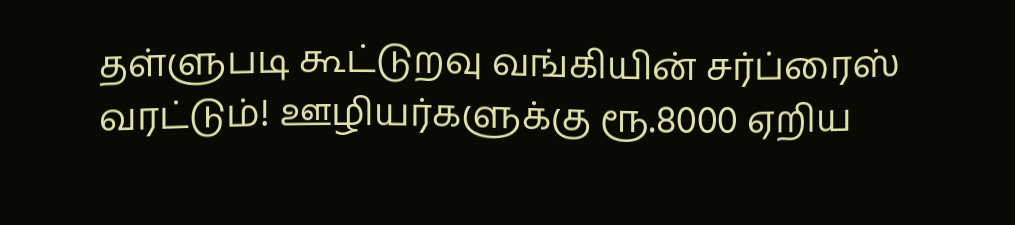தள்ளுபடி கூட்டுறவு வங்கியின் சர்ப்ரைஸ் வரட்டும்! ஊழியர்களுக்கு ரூ.8000 ஏறிய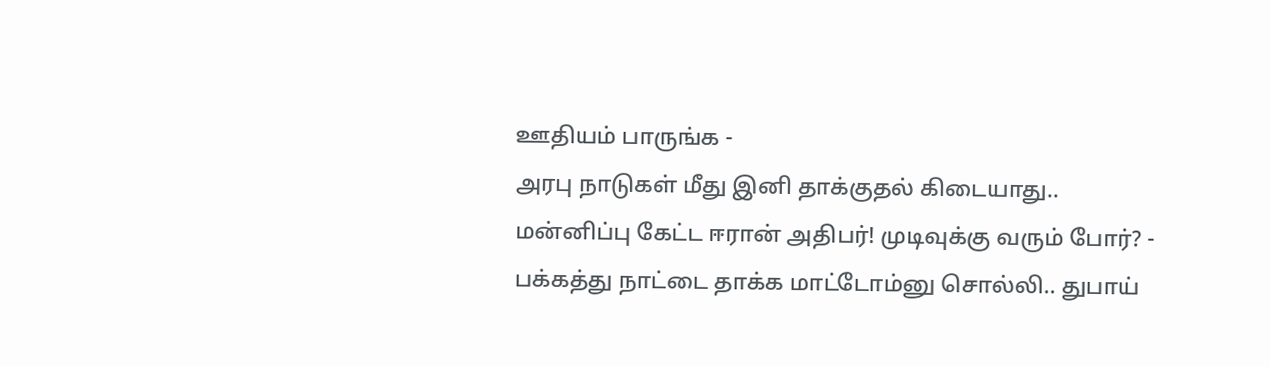ஊதியம் பாருங்க -
அரபு நாடுகள் மீது இனி தாக்குதல் கிடையாது.. மன்னிப்பு கேட்ட ஈரான் அதிபர்! முடிவுக்கு வரும் போர்? -
பக்கத்து நாட்டை தாக்க மாட்டோம்னு சொல்லி.. துபாய்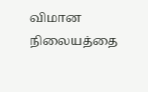விமான நிலையத்தை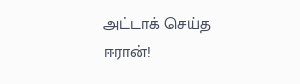அட்டாக் செய்த ஈரான்!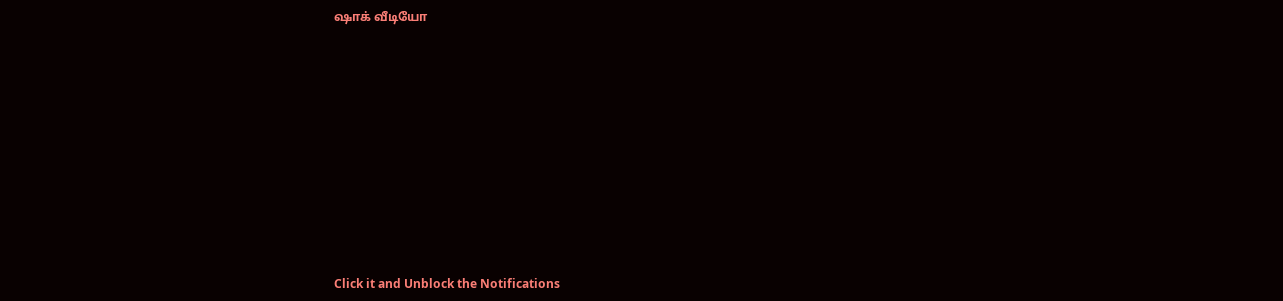ஷாக் வீடியோ












Click it and Unblock the Notifications